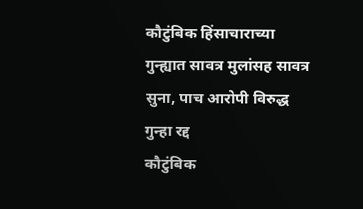कौटुंबिक हिंसाचाराच्या गुन्ह्यात सावत्र मुलांसह सावत्र सुना, पाच आरोपी विरुद्ध गुन्हा रद्द
कौटुंबिक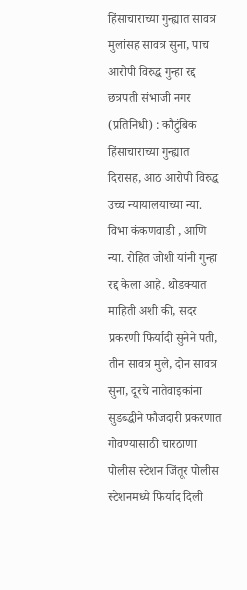हिंसाचाराच्या गुन्ह्यात सावत्र मुलांसह सावत्र सुना, पाच आरोपी विरुद्ध गुन्हा रद्द
छत्रपती संभाजी नगर (प्रतिनिधी) : कौटुंबिक हिंसाचाराच्या गुन्ह्यात दिरासह, आठ आरोपी विरुद्ध उच्च न्यायालयाच्या न्या. विभा कंकणवाडी , आणि न्या. रोहित जोशी यांनी गुन्हा रद्द केला आहे. थोडक्यात माहिती अशी की, सदर प्रकरणी फिर्यादी सुनेने पती, तीन सावत्र मुले, दोन सावत्र सुना, दूरचे नातेवाइकांना सुडब्द्धीने फौजदारी प्रकरणात गोवण्यासाठी चारठाणा पोलीस स्टेशन जिंतूर पोलीस स्टेशनमध्ये फिर्याद दिली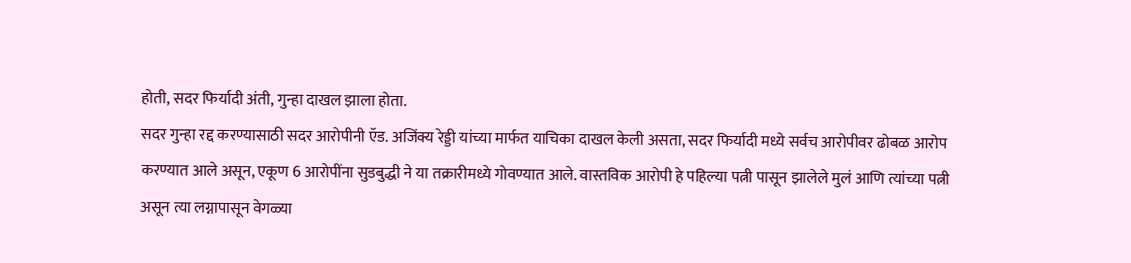होती, सदर फिर्यादी अंती, गुन्हा दाखल झाला होता.
सदर गुन्हा रद्द करण्यासाठी सदर आरोपीनी ऍड. अजिंक्य रेड्डी यांच्या मार्फत याचिका दाखल केली असता, सदर फिर्यादी मध्ये सर्वच आरोपीवर ढोबळ आरोप करण्यात आले असून, एकूण 6 आरोपींना सुडबुद्धी ने या तक्रारीमध्ये गोवण्यात आले. वास्तविक आरोपी हे पहिल्या पत्नी पासून झालेले मुलं आणि त्यांच्या पत्नी असून त्या लग्नापासून वेगळ्या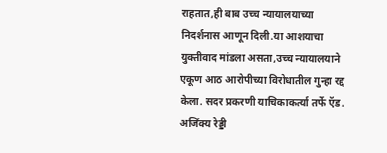राहतात,ही बाब उच्च न्यायालयाच्या निदर्शनास आणून दिली.या आशयाचा युक्तीवाद मांडला असता,उच्च न्यायालयाने एकूण आठ आरोपीच्या विरोधातील गुन्हा रद्द केला. सदर प्रकरणी याचिकाकर्त्या तर्फे ऍड. अजिंक्य रेड्डी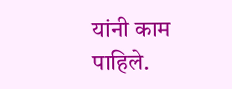यांनी काम पाहिले.